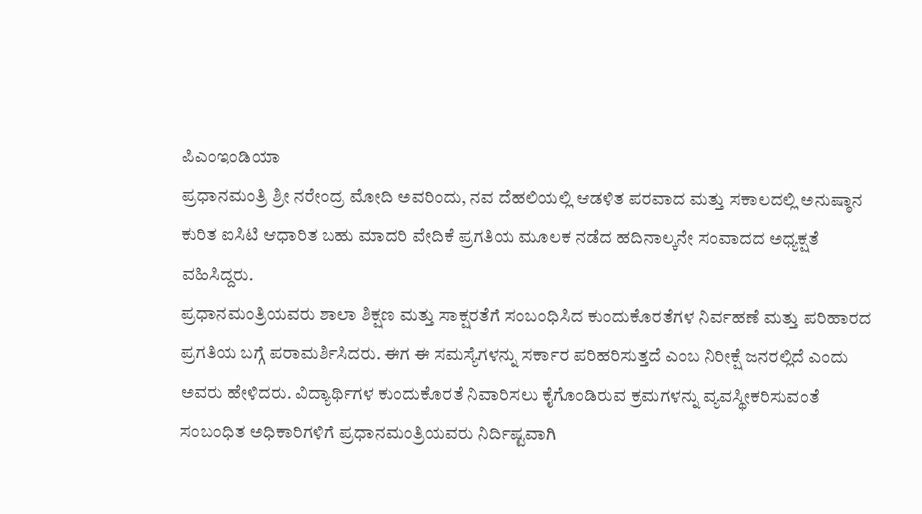ಪಿಎಂಇಂಡಿಯಾ
ಪ್ರಧಾನಮಂತ್ರಿ ಶ್ರೀ ನರೇಂದ್ರ ಮೋದಿ ಅವರಿಂದು, ನವ ದೆಹಲಿಯಲ್ಲಿ ಆಡಳಿತ ಪರವಾದ ಮತ್ತು ಸಕಾಲದಲ್ಲಿ ಅನುಷ್ಠಾನ ಕುರಿತ ಐಸಿಟಿ ಆಧಾರಿತ ಬಹು ಮಾದರಿ ವೇದಿಕೆ ಪ್ರಗತಿಯ ಮೂಲಕ ನಡೆದ ಹದಿನಾಲ್ಕನೇ ಸಂವಾದದ ಅಧ್ಯಕ್ಷತೆ ವಹಿಸಿದ್ದರು.
ಪ್ರಧಾನಮಂತ್ರಿಯವರು ಶಾಲಾ ಶಿಕ್ಷಣ ಮತ್ತು ಸಾಕ್ಷರತೆಗೆ ಸಂಬಂಧಿಸಿದ ಕುಂದುಕೊರತೆಗಳ ನಿರ್ವಹಣೆ ಮತ್ತು ಪರಿಹಾರದ ಪ್ರಗತಿಯ ಬಗ್ಗೆ ಪರಾಮರ್ಶಿಸಿದರು. ಈಗ ಈ ಸಮಸ್ಯೆಗಳನ್ನು ಸರ್ಕಾರ ಪರಿಹರಿಸುತ್ತದೆ ಎಂಬ ನಿರೀಕ್ಷೆ ಜನರಲ್ಲಿದೆ ಎಂದು ಅವರು ಹೇಳಿದರು. ವಿದ್ಯಾರ್ಥಿಗಳ ಕುಂದುಕೊರತೆ ನಿವಾರಿಸಲು ಕೈಗೊಂಡಿರುವ ಕ್ರಮಗಳನ್ನು ವ್ಯವಸ್ಥೀಕರಿಸುವಂತೆ ಸಂಬಂಧಿತ ಅಧಿಕಾರಿಗಳಿಗೆ ಪ್ರಧಾನಮಂತ್ರಿಯವರು ನಿರ್ದಿಷ್ಟವಾಗಿ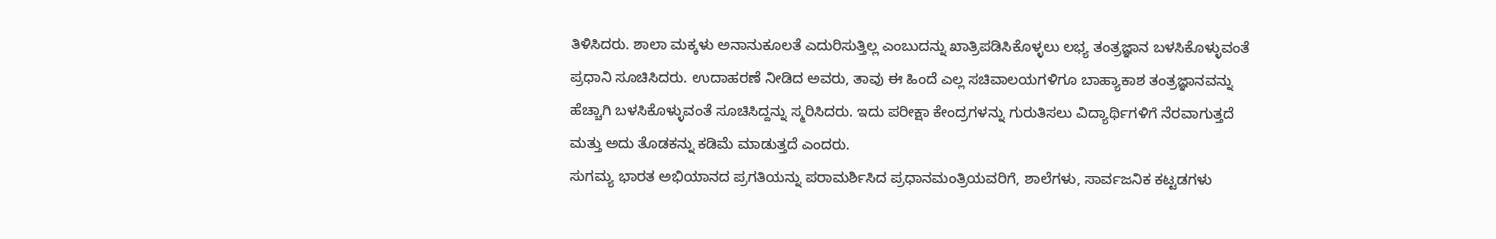ತಿಳಿಸಿದರು. ಶಾಲಾ ಮಕ್ಕಳು ಅನಾನುಕೂಲತೆ ಎದುರಿಸುತ್ತಿಲ್ಲ ಎಂಬುದನ್ನು ಖಾತ್ರಿಪಡಿಸಿಕೊಳ್ಳಲು ಲಭ್ಯ ತಂತ್ರಜ್ಞಾನ ಬಳಸಿಕೊಳ್ಳುವಂತೆ ಪ್ರಧಾನಿ ಸೂಚಿಸಿದರು. ಉದಾಹರಣೆ ನೀಡಿದ ಅವರು, ತಾವು ಈ ಹಿಂದೆ ಎಲ್ಲ ಸಚಿವಾಲಯಗಳಿಗೂ ಬಾಹ್ಯಾಕಾಶ ತಂತ್ರಜ್ಞಾನವನ್ನು ಹೆಚ್ಚಾಗಿ ಬಳಸಿಕೊಳ್ಳುವಂತೆ ಸೂಚಿಸಿದ್ದನ್ನು ಸ್ಮರಿಸಿದರು. ಇದು ಪರೀಕ್ಷಾ ಕೇಂದ್ರಗಳನ್ನು ಗುರುತಿಸಲು ವಿದ್ಯಾರ್ಥಿಗಳಿಗೆ ನೆರವಾಗುತ್ತದೆ ಮತ್ತು ಅದು ತೊಡಕನ್ನು ಕಡಿಮೆ ಮಾಡುತ್ತದೆ ಎಂದರು.
ಸುಗಮ್ಯ ಭಾರತ ಅಭಿಯಾನದ ಪ್ರಗತಿಯನ್ನು ಪರಾಮರ್ಶಿಸಿದ ಪ್ರಧಾನಮಂತ್ರಿಯವರಿಗೆ, ಶಾಲೆಗಳು, ಸಾರ್ವಜನಿಕ ಕಟ್ಟಡಗಳು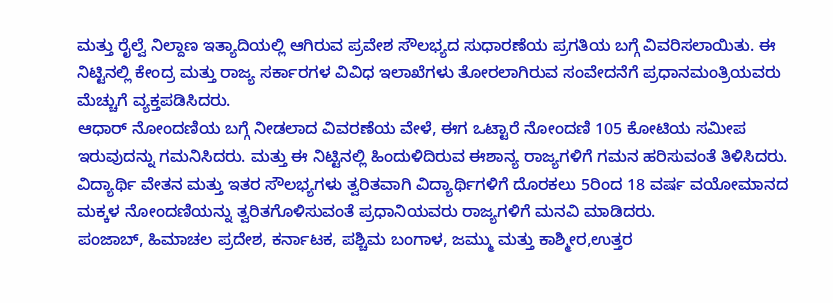ಮತ್ತು ರೈಲ್ವೆ ನಿಲ್ದಾಣ ಇತ್ಯಾದಿಯಲ್ಲಿ ಆಗಿರುವ ಪ್ರವೇಶ ಸೌಲಭ್ಯದ ಸುಧಾರಣೆಯ ಪ್ರಗತಿಯ ಬಗ್ಗೆ ವಿವರಿಸಲಾಯಿತು. ಈ ನಿಟ್ಟಿನಲ್ಲಿ ಕೇಂದ್ರ ಮತ್ತು ರಾಜ್ಯ ಸರ್ಕಾರಗಳ ವಿವಿಧ ಇಲಾಖೆಗಳು ತೋರಲಾಗಿರುವ ಸಂವೇದನೆಗೆ ಪ್ರಧಾನಮಂತ್ರಿಯವರು ಮೆಚ್ಚುಗೆ ವ್ಯಕ್ತಪಡಿಸಿದರು.
ಆಧಾರ್ ನೋಂದಣಿಯ ಬಗ್ಗೆ ನೀಡಲಾದ ವಿವರಣೆಯ ವೇಳೆ, ಈಗ ಒಟ್ಟಾರೆ ನೋಂದಣಿ 105 ಕೋಟಿಯ ಸಮೀಪ ಇರುವುದನ್ನು ಗಮನಿಸಿದರು. ಮತ್ತು ಈ ನಿಟ್ಟಿನಲ್ಲಿ ಹಿಂದುಳಿದಿರುವ ಈಶಾನ್ಯ ರಾಜ್ಯಗಳಿಗೆ ಗಮನ ಹರಿಸುವಂತೆ ತಿಳಿಸಿದರು. ವಿದ್ಯಾರ್ಥಿ ವೇತನ ಮತ್ತು ಇತರ ಸೌಲಭ್ಯಗಳು ತ್ವರಿತವಾಗಿ ವಿದ್ಯಾರ್ಥಿಗಳಿಗೆ ದೊರಕಲು 5ರಿಂದ 18 ವರ್ಷ ವಯೋಮಾನದ ಮಕ್ಕಳ ನೋಂದಣಿಯನ್ನು ತ್ವರಿತಗೊಳಿಸುವಂತೆ ಪ್ರಧಾನಿಯವರು ರಾಜ್ಯಗಳಿಗೆ ಮನವಿ ಮಾಡಿದರು.
ಪಂಜಾಬ್, ಹಿಮಾಚಲ ಪ್ರದೇಶ, ಕರ್ನಾಟಕ, ಪಶ್ಚಿಮ ಬಂಗಾಳ, ಜಮ್ಮು ಮತ್ತು ಕಾಶ್ಮೀರ,ಉತ್ತರ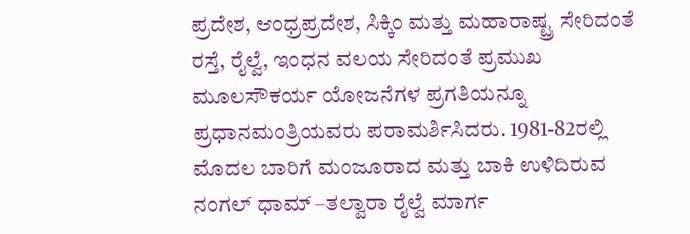ಪ್ರದೇಶ, ಆಂಧ್ರಪ್ರದೇಶ, ಸಿಕ್ಕಿಂ ಮತ್ತು ಮಹಾರಾಷ್ಟ್ರ ಸೇರಿದಂತೆ ರಸ್ತೆ, ರೈಲ್ವೆ, ಇಂಧನ ವಲಯ ಸೇರಿದಂತೆ ಪ್ರಮುಖ ಮೂಲಸೌಕರ್ಯ ಯೋಜನೆಗಳ ಪ್ರಗತಿಯನ್ನೂ ಪ್ರಧಾನಮಂತ್ರಿಯವರು ಪರಾಮರ್ಶಿಸಿದರು. 1981-82ರಲ್ಲಿ ಮೊದಲ ಬಾರಿಗೆ ಮಂಜೂರಾದ ಮತ್ತು ಬಾಕಿ ಉಳಿದಿರುವ ನಂಗಲ್ ಧಾಮ್ –ತಲ್ವಾರಾ ರೈಲ್ವೆ ಮಾರ್ಗ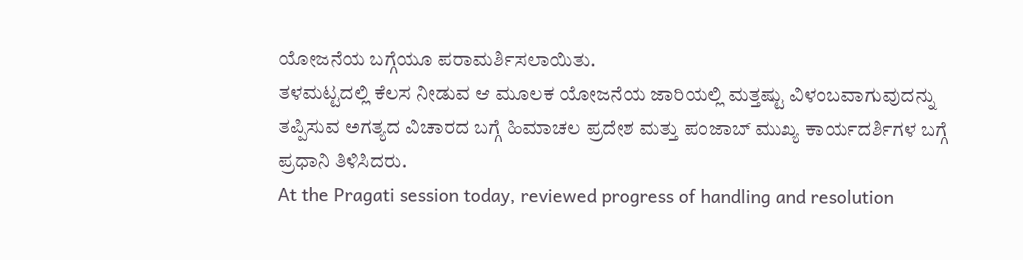ಯೋಜನೆಯ ಬಗ್ಗೆಯೂ ಪರಾಮರ್ಶಿಸಲಾಯಿತು.
ತಳಮಟ್ಟದಲ್ಲಿ ಕೆಲಸ ನೀಡುವ ಆ ಮೂಲಕ ಯೋಜನೆಯ ಜಾರಿಯಲ್ಲಿ ಮತ್ತಷ್ಟು ವಿಳಂಬವಾಗುವುದನ್ನು ತಪ್ಪಿಸುವ ಅಗತ್ಯದ ವಿಚಾರದ ಬಗ್ಗೆ ಹಿಮಾಚಲ ಪ್ರದೇಶ ಮತ್ತು ಪಂಜಾಬ್ ಮುಖ್ಯ ಕಾರ್ಯದರ್ಶಿಗಳ ಬಗ್ಗೆ ಪ್ರಧಾನಿ ತಿಳಿಸಿದರು.
At the Pragati session today, reviewed progress of handling and resolution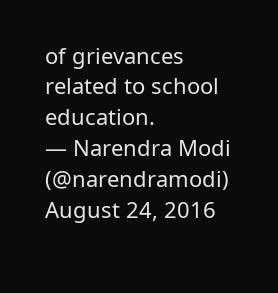of grievances related to school education.
— Narendra Modi (@narendramodi) August 24, 2016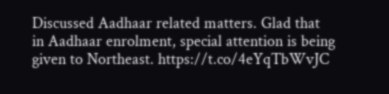Discussed Aadhaar related matters. Glad that in Aadhaar enrolment, special attention is being given to Northeast. https://t.co/4eYqTbWvJC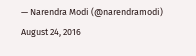— Narendra Modi (@narendramodi) August 24, 2016